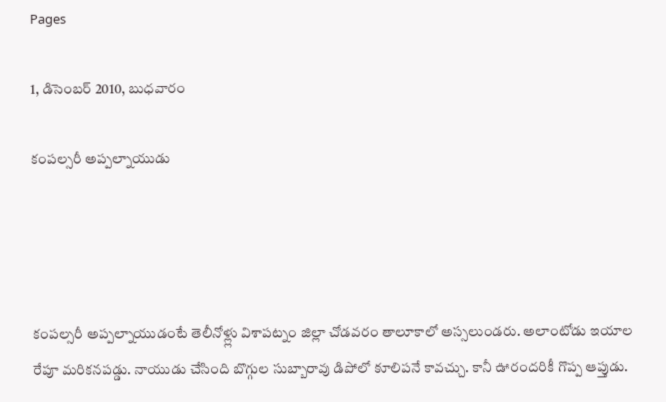Pages

1, డిసెంబర్ 2010, బుధవారం

కంపల్సరీ అప్పల్నాయుడు




కంపల్సరీ అప్పల్నాయుడంటే తెలీనోళ్ల్లు విశాపట్నం జిల్లా చోడవరం తాలూకాలో అస్సలుండరు. అలాంటోడు ఇయాల రేపూ మరికనపడ్డు. నాయుడు చేసింది బొగ్గుల సుబ్బారావు డిపోలో కూలిపనే కావచ్చు. కానీ ఊరందరికీ గొప్ప ఆప్తుడు.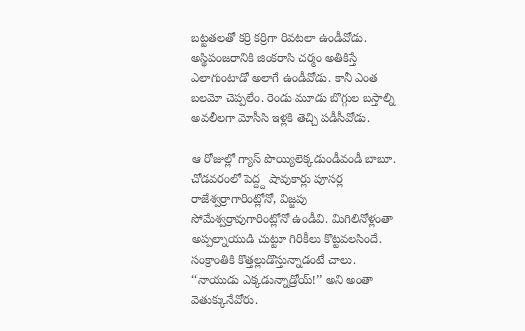బట్టతలతో కర్రి కర్రిగా రివటలా ఉండీవోడు. అస్థిపంజరానికి జింకరాసి చర్మం అతికిస్తే ఎలాగుంటాడో అలాగే ఉండీవోడు. కానీ ఎంత బలమో చెప్పలేం. రెండు మూడు బొగ్గుల బస్తాల్ని అవలీలగా మోసీసి ఇళ్లకి తెచ్చి పడీసీవోడు.

ఆ రోజుల్లో గ్యాస్ పొయ్యిలెక్కడుండీవండీ బాబూ. చోడవరంలో పెద్ద్ద షావుకార్లు పూసర్ల రాజేశ్వర్రాగారింట్లోనో, విజ్జపు సోమేశ్వర్రావుగారింట్లోనో ఉండీవి. మిగిలినోళ్లంతా అప్పల్నాయుడి చుట్టూ గిరికీలు కొట్టవలసిందే. సంక్రాంతికి కొత్తల్లుడొస్తున్నాడంటే చాలు. ‘‘నాయుడు ఎక్కడున్నాడ్రోయ్!’’ అని అంతా వెతుక్కునేవోరు.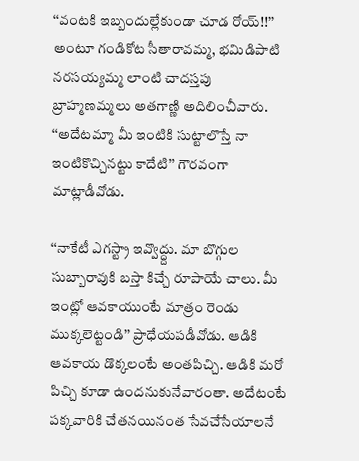‘‘వంటకి ఇబ్బందుల్లేకుండా చూడ రోయ్!!’’ అంటూ గండికోట సీతారావమ్మ, భమిడిపాటి నరసయ్యమ్మ లాంటి చాదస్తపు బ్రాహ్మణమ్మలు అతగాణ్ణి అదిలించీవారు.
‘‘అదేటమ్మా మీ ఇంటికి సుట్టాలొస్తే నా ఇంటికొచ్చినట్టు కాదేటి’’ గౌరవంగా మాట్లాడీవోడు.

‘‘నాకేటీ ఎగస్ట్రా ఇవ్వొద్ద్దు. మా బొగ్గుల సుబ్బారావుకి బస్తా కిచ్చే రూపాయే చాలు. మీ ఇంట్లో ఆవకాయుంటే మాత్రం రెండు ముక్కలెట్టండి’’ ప్రాధేయపడీవోడు. ఆడికి ఆవకాయ డొక్కలంటే అంతపిచ్చి. ఆడికి మరో పిచ్చి కూడా ఉందనుకునేవారంతా. అదేటంటే పక్కవారికి చేతనయినంత సేవచేసేయాలనే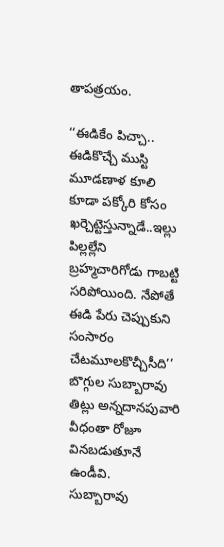తాపత్రయం.

‘‘ఈడికేం పిచ్చా.. ఈడికొచ్చే ముస్టి మూడణాళ కూలి కూడా పక్కోరి కోసం ఖర్చెట్టెస్తున్నాడే..ఇల్లు పిల్లల్లేని బ్రహ్మచారిగోడు గాబట్టి సరిపోయింది. నేపోతే ఈడి పేరు చెప్పుకుని సంసారం చేటమూలకొచ్చీసీది’’ బొగ్గుల సుబ్బారావు తిట్లు అన్నదానపువారి వీధంతా రోజూ వినబడుతూనే ఉండీవి.
సుబ్బారావు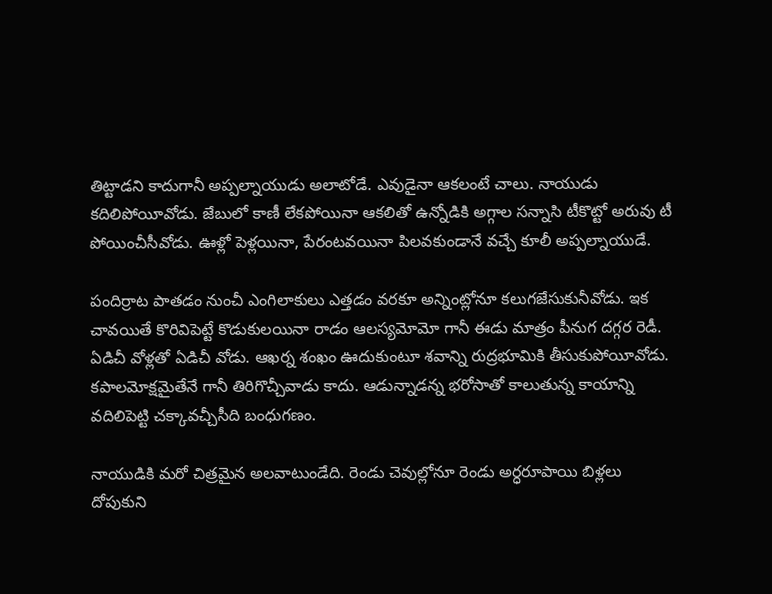తిట్టాడని కాదుగానీ అప్పల్నాయుడు అలాటోడే. ఎవుడైనా ఆకలంటే చాలు. నాయుడు కదిలిపోయీవోడు. జేబులో కాణీ లేకపోయినా ఆకలితో ఉన్నోడికి అగ్గాల సన్నాసి టీకొట్టో అరువు టీ పోయించీసీవోడు. ఊళ్లో పెళ్లయినా, పేరంటవయినా పిలవకుండానే వచ్చే కూలీ అప్పల్నాయుడే.

పందిర్రాట పాతడం నుంచీ ఎంగిలాకులు ఎత్తడం వరకూ అన్నింట్లోనూ కలుగజేసుకునీవోడు. ఇక చావయితే కొరివిపెట్టే కొడుకులయినా రాడం ఆలస్యమోమో గానీ ఈడు మాత్రం పీనుగ దగ్గర రెడీ. ఏడిచీ వోళ్లతో ఏడిచీ వోడు. ఆఖర్న శంఖం ఊదుకుంటూ శవాన్ని రుద్రభూమికి తీసుకుపోయీవోడు. కపాలమోక్షమైతేనే గానీ తిరిగొచ్చీవాడు కాదు. ఆడున్నాడన్న భరోసాతో కాలుతున్న కాయాన్ని వదిలిపెట్టి చక్కావచ్చీసీది బంధుగణం.

నాయుడికి మరో చిత్రమైన అలవాటుండేది. రెండు చెవుల్లోనూ రెండు అర్ధరూపాయి బిళ్లలు దోపుకుని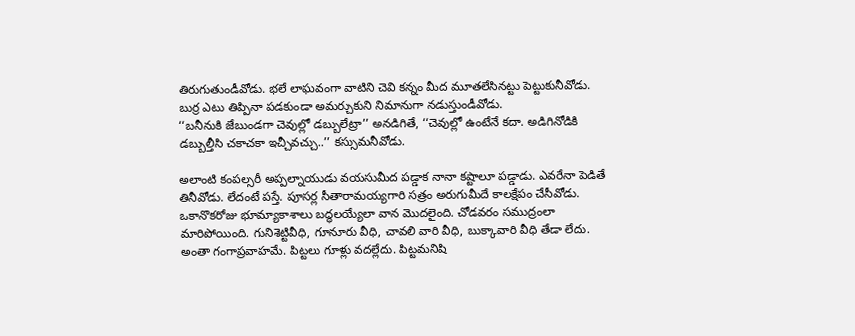తిరుగుతుండీవోడు. భలే లాఘవంగా వాటిని చెవి కన్నం మీద మూతలేసినట్టు పెట్టుకునీవోడు. బుర్ర ఎటు తిప్పినా పడకుండా అమర్చుకుని నిమానుగా నడుస్తుండీవోడు.
‘‘బనీనుకి జేబుండగా చెవుల్లో డబ్బులేట్రా’’ అనడిగితే, ‘‘చెవుల్లో ఉంటేనే కదా. అడిగినోడికి డబ్బుల్తీసి చకాచకా ఇచ్చీవచ్చు..’’ కస్సుమనీవోడు.

అలాంటి కంపల్సరీ అప్పల్నాయుడు వయసుమీద పడ్డాక నానా కష్టాలూ పడ్డాడు. ఎవరేనా పెడితే తినీవోడు. లేదంటే పస్తే. పూసర్ల సీతారామయ్యగారి సత్రం అరుగుమీదే కాలక్షేపం చేసీవోడు.
ఒకానొకరోజు భూమ్యాకాశాలు బద్ధలయ్యేలా వాన మొదలైంది. చోడవరం సముద్రంలా మారిపోయింది. గునిశెట్టివీధి, గూనూరు వీధి, చావలి వారి వీధి, బుక్కావారి వీధి తేడా లేదు. అంతా గంగాప్రవాహమే. పిట్టలు గూళ్లు వదల్లేదు. పిట్టమనిషి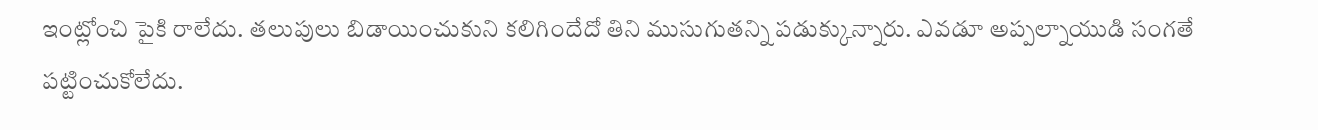ఇంట్లోంచి పైకి రాలేదు. తలుపులు బిడాయించుకుని కలిగిందేదో తిని ముసుగుతన్ని పడుక్కున్నారు. ఎవడూ అప్పల్నాయుడి సంగతే పట్టించుకోలేదు.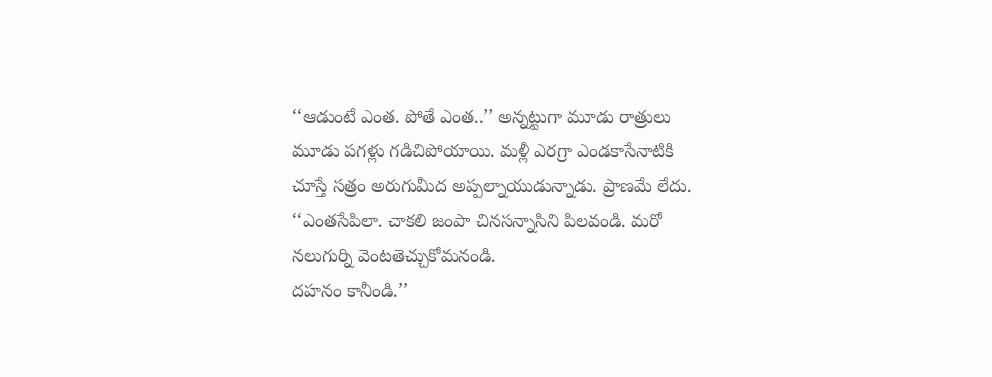‘‘ఆడుంటే ఎంత. పోతే ఎంత..’’ అన్నట్టుగా మూడు రాత్రులు మూడు పగళ్లు గడిచిపోయాయి. మళ్లీ ఎరగ్రా ఎండకాసేనాటికి చూస్తే సత్రం అరుగుమీద అప్పల్నాయుడున్నాడు. ప్రాణమే లేదు.
‘‘ఎంతసేపిలా. చాకలి జంపా చినసన్నాసిని పిలవండి. మరో నలుగుర్ని వెంటతెచ్చుకోమనండి.
దహనం కానీండి.’’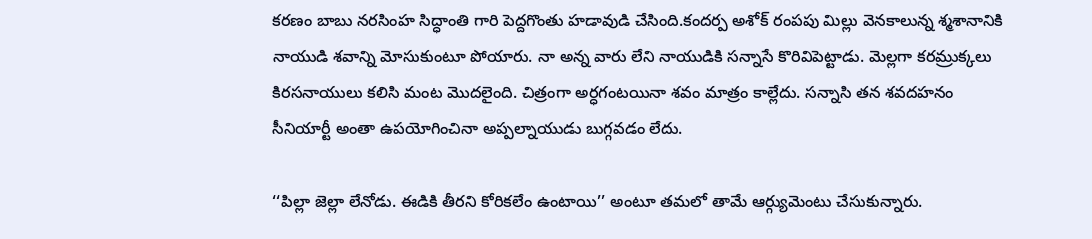కరణం బాబు నరసింహ సిద్ధాంతి గారి పెద్దగొంతు హడావుడి చేసింది.కందర్ప అశోక్ రంపపు మిల్లు వెనకాలున్న శ్మశానానికి నాయుడి శవాన్ని మోసుకుంటూ పోయారు. నా అన్న వారు లేని నాయుడికి సన్నాసే కొరివిపెట్టాడు. మెల్లగా కరమ్రుక్కలు కిరసనాయులు కలిసి మంట మొదలైంది. చిత్రంగా అర్ధగంటయినా శవం మాత్రం కాల్లేదు. సన్నాసి తన శవదహనం సీనియార్టీ అంతా ఉపయోగించినా అప్పల్నాయుడు బుగ్గవడం లేదు.

‘‘పిల్లా జెల్లా లేనోడు. ఈడికి తీరని కోరికలేం ఉంటాయి’’ అంటూ తమలో తామే ఆర్గ్యుమెంటు చేసుకున్నారు.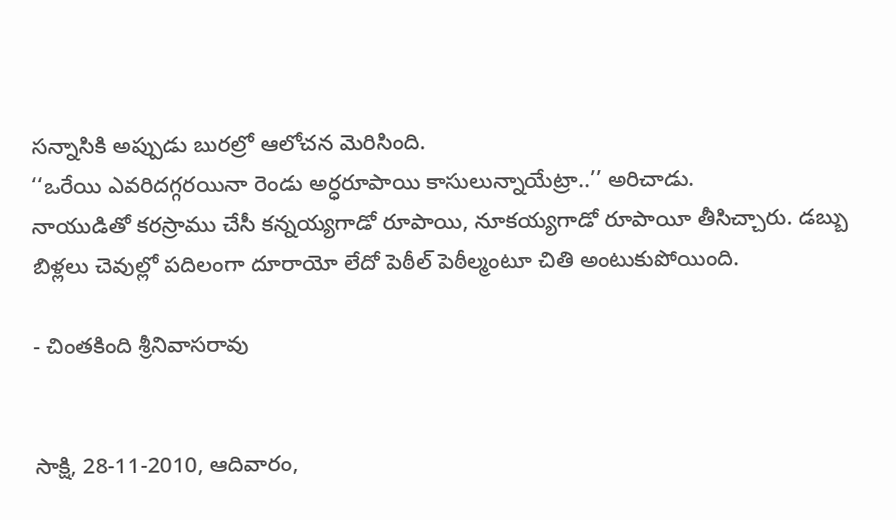సన్నాసికి అప్పుడు బురల్రో ఆలోచన మెరిసింది.
‘‘ఒరేయి ఎవరిదగ్గరయినా రెండు అర్ధరూపాయి కాసులున్నాయేట్రా..’’ అరిచాడు.
నాయుడితో కరస్రాము చేసీ కన్నయ్యగాడో రూపాయి, నూకయ్యగాడో రూపాయీ తీసిచ్చారు. డబ్బు బిళ్లలు చెవుల్లో పదిలంగా దూరాయో లేదో పెఠీల్ పెఠీల్మంటూ చితి అంటుకుపోయింది.

- చింతకింది శ్రీనివాసరావు


సాక్షి, 28-11-2010, ఆదివారం,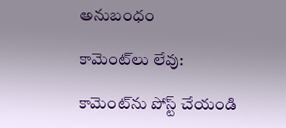అనుబంధం

కామెంట్‌లు లేవు:

కామెంట్‌ను పోస్ట్ చేయండి